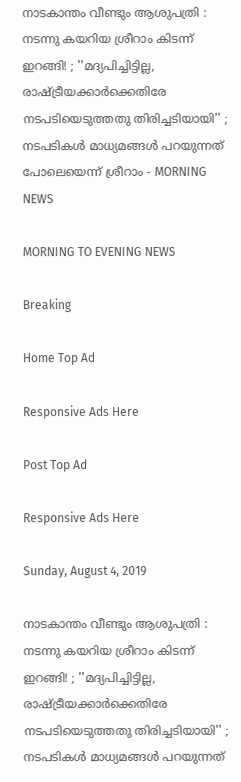നാടകാന്തം വീണ്ടും ആശുപത്രി : നടന്നു കയറിയ ശ്രീറാം കിടന്ന് ഇറങ്ങി! ; ''മദ്യപിച്ചിട്ടില്ല, രാഷ്ട്രീയക്കാര്‍ക്കെതിരേ നടപടിയെടുത്തതു തിരിച്ചടിയായി'' ; നടപടികള്‍ മാധ്യമങ്ങള്‍ പറയുന്നത് പോലെയെന്ന് ശ്രീറാം - MORNING NEWS

MORNING TO EVENING NEWS

Breaking

Home Top Ad

Responsive Ads Here

Post Top Ad

Responsive Ads Here

Sunday, August 4, 2019

നാടകാന്തം വീണ്ടും ആശുപത്രി : നടന്നു കയറിയ ശ്രീറാം കിടന്ന് ഇറങ്ങി! ; ''മദ്യപിച്ചിട്ടില്ല, രാഷ്ട്രീയക്കാര്‍ക്കെതിരേ നടപടിയെടുത്തതു തിരിച്ചടിയായി'' ; നടപടികള്‍ മാധ്യമങ്ങള്‍ പറയുന്നത്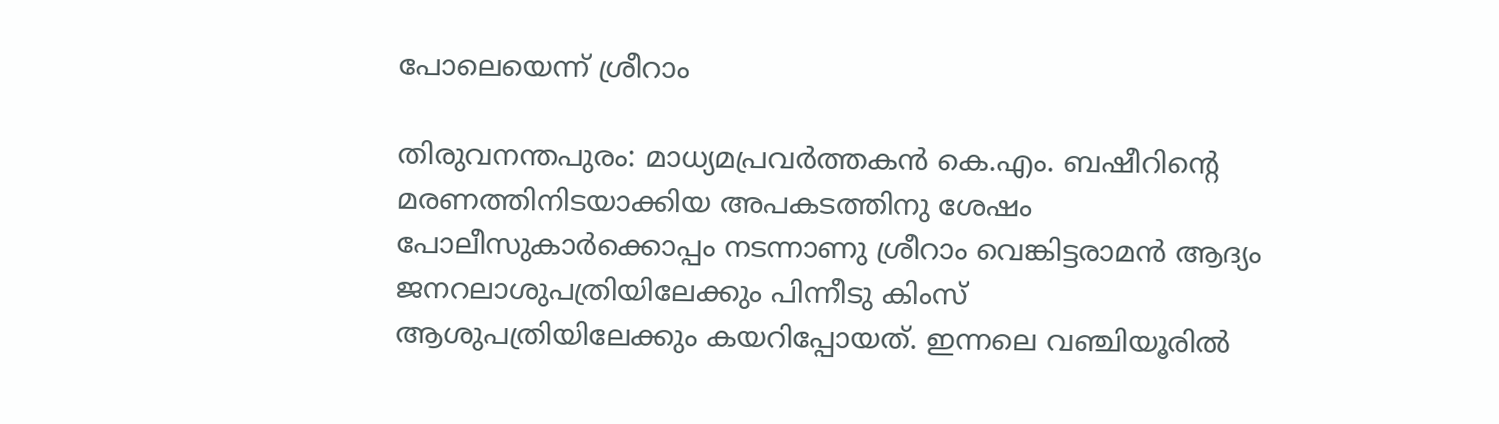പോലെയെന്ന് ശ്രീറാം

തിരുവനന്തപുരം: മാധ്യമപ്രവര്‍ത്തകന്‍ കെ.എം. ബഷീറിന്റെ മരണത്തിനിടയാക്കിയ അപകടത്തിനു ശേഷം പോലീസുകാര്‍ക്കൊപ്പം നടന്നാണു ശ്രീറാം വെങ്കിട്ടരാമന്‍ ആദ്യം ജനറലാശുപത്രിയിലേക്കും പിന്നീടു കിംസ് ആശുപത്രിയിലേക്കും കയറിപ്പോയത്. ഇന്നലെ വഞ്ചിയൂരില്‍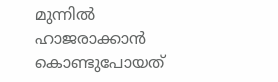മുന്നില്‍ ഹാജരാക്കാന്‍ കൊണ്ടുപോയത്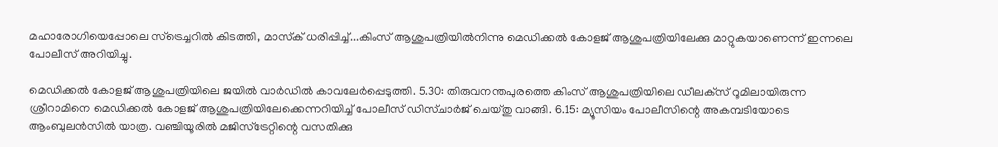മഹാരോഗിയെപ്പോലെ സ്‌ട്രെച്ചറില്‍ കിടത്തി, മാസ്‌ക് ധരിപ്പിച്ച്...കിംസ് ആശുപത്രിയില്‍നിന്നു മെഡിക്കല്‍ കോളജ് ആശുപത്രിയിലേക്കു മാറ്റുകയാണെന്ന് ഇന്നലെ പോലീസ് അറിയിച്ചു.

മെഡിക്കല്‍ കോളജ് ആശുപത്രിയിലെ ജയില്‍ വാര്‍ഡില്‍ കാവലേര്‍പ്പെടുത്തി. 5.30: തിരുവനന്തപുരത്തെ കിംസ് ആശുപത്രിയിലെ ഡീലക്‌സ് റൂമിലായിരുന്ന ശ്രീറാമിനെ മെഡിക്കല്‍ കോളജ് ആശുപത്രിയിലേക്കെന്നറിയിച്ച് പോലീസ് ഡിസ്ചാര്‍ജ് ചെയ്തു വാങ്ങി. 6.15: മ്യൂസിയം പോലീസിന്റെ അകമ്പടിയോടെ ആംബുലന്‍സില്‍ യാത്ര. വഞ്ചിയൂരില്‍ മജിസ്‌ട്രേറ്റിന്റെ വസതിക്കു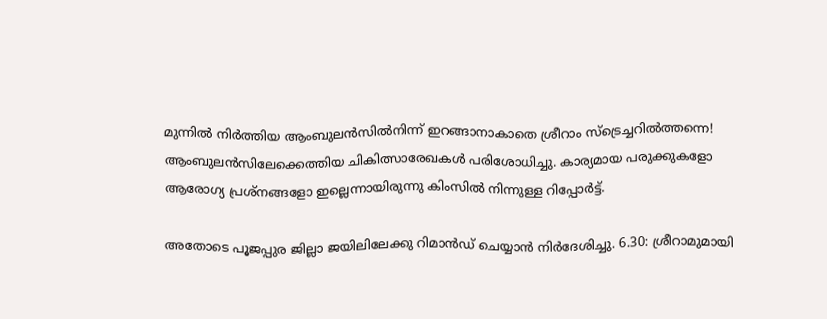മുന്നില്‍ നിര്‍ത്തിയ ആംബുലന്‍സില്‍നിന്ന് ഇറങ്ങാനാകാതെ ശ്രീറാം സ്‌ട്രെച്ചറില്‍ത്തന്നെ! ആംബുലന്‍സിലേക്കെത്തിയ ചികിത്സാരേഖകള്‍ പരിശോധിച്ചു. കാര്യമായ പരുക്കുകളോ ആരോഗ്യ പ്രശ്‌നങ്ങളോ ഇല്ലെന്നായിരുന്നു കിംസില്‍ നിന്നുള്ള റിപ്പോര്‍ട്ട്.

അതോടെ പൂജപ്പുര ജില്ലാ ജയിലിലേക്കു റിമാന്‍ഡ് ചെയ്യാന്‍ നിര്‍ദേശിച്ചു. 6.30: ശ്രീറാമുമായി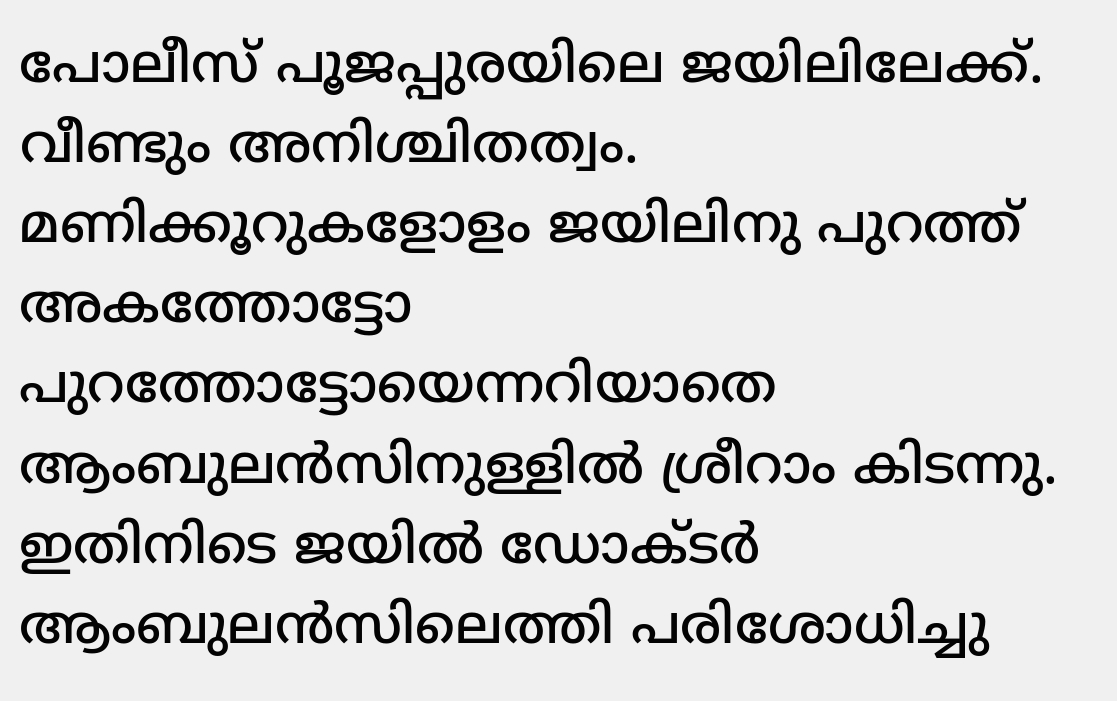പോലീസ് പൂജപ്പുരയിലെ ജയിലിലേക്ക്. വീണ്ടും അനിശ്ചിതത്വം. മണിക്കൂറുകളോളം ജയിലിനു പുറത്ത് അകത്തോട്ടോ പുറത്തോട്ടോയെന്നറിയാതെ ആംബുലന്‍സിനുള്ളില്‍ ശ്രീറാം കിടന്നു. ഇതിനിടെ ജയില്‍ ഡോക്ടര്‍ ആംബുലന്‍സിലെത്തി പരിശോധിച്ചു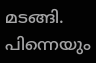മടങ്ങി. പിന്നെയും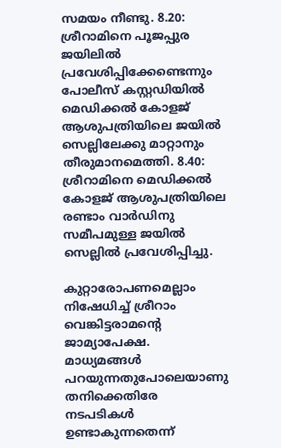സമയം നീണ്ടു. 8.20: ശ്രീറാമിനെ പൂജപ്പുര ജയിലില്‍ പ്രവേശിപ്പിക്കേണ്ടെന്നും പോലീസ് കസ്റ്റഡിയില്‍ മെഡിക്കല്‍ കോളജ് ആശുപത്രിയിലെ ജയില്‍ സെല്ലിലേക്കു മാറ്റാനും തീരുമാനമെത്തി. 8.40: ശ്രീറാമിനെ മെഡിക്കല്‍ കോളജ് ആശുപത്രിയിലെ രണ്ടാം വാര്‍ഡിനു സമീപമുള്ള ജയില്‍ സെല്ലില്‍ പ്രവേശിപ്പിച്ചു.

കുറ്റാരോപണമെല്ലാം നിഷേധിച്ച് ശ്രീറാം വെങ്കിട്ടരാമന്റെ ജാമ്യാപേക്ഷ. മാധ്യമങ്ങള്‍ പറയുന്നതുപോലെയാണു തനിക്കെതിരേ നടപടികള്‍ ഉണ്ടാകുന്നതെന്ന്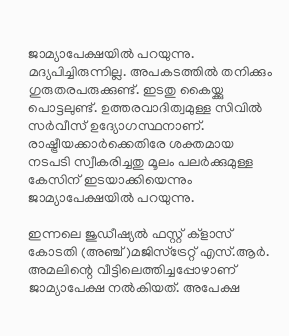ജാമ്യാപേക്ഷയില്‍ പറയുന്നു. മദ്യപിച്ചിരുന്നില്ല. അപകടത്തില്‍ തനിക്കും ഗുരുതരപരുക്കുണ്ട്. ഇടതു കൈയ്ക്കു പൊട്ടലുണ്ട്. ഉത്തരവാദിത്വമുള്ള സിവില്‍ സര്‍വീസ് ഉദ്യോഗസ്ഥനാണ്. രാഷ്ട്രീയക്കാര്‍ക്കെതിരേ ശക്തമായ നടപടി സ്വീകരിച്ചതു മൂലം പലര്‍ക്കുമുള്ള കേസിന് ഇടയാക്കിയെന്നും ജാമ്യാപേക്ഷയില്‍ പറയുന്നു.

ഇന്നലെ ജുഡീഷ്യല്‍ ഫസ്റ്റ് ക്ളാസ് കോടതി (അഞ്ച്)മജിസ്‌ട്രേറ്റ് എസ്.ആര്‍. അമലിന്റെ വീട്ടിലെത്തിച്ചപ്പോഴാണ് ജാമ്യാപേക്ഷ നല്‍കിയത്. അപേക്ഷ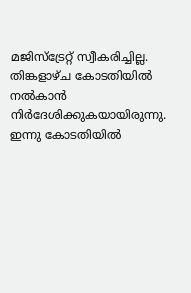മജിസ്‌ട്രേറ്റ് സ്വീകരിച്ചില്ല. തിങ്കളാഴ്ച കോടതിയില്‍ നല്‍കാന്‍ നിര്‍ദേശിക്കുകയായിരുന്നു. ഇന്നു കോടതിയില്‍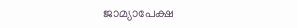ജാമ്യാപേക്ഷ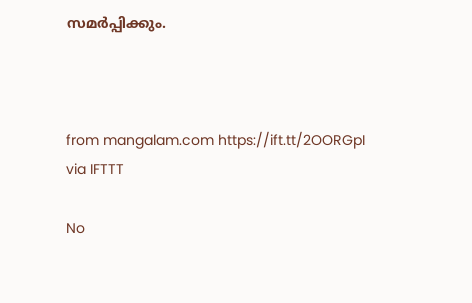സമര്‍പ്പിക്കും.



from mangalam.com https://ift.tt/2OORGpI
via IFTTT

No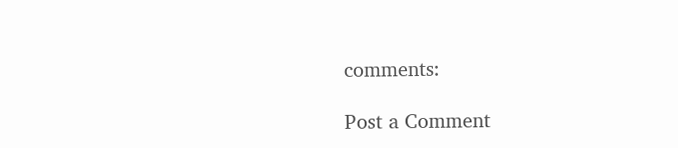comments:

Post a Comment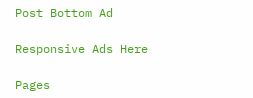Post Bottom Ad

Responsive Ads Here

Pages